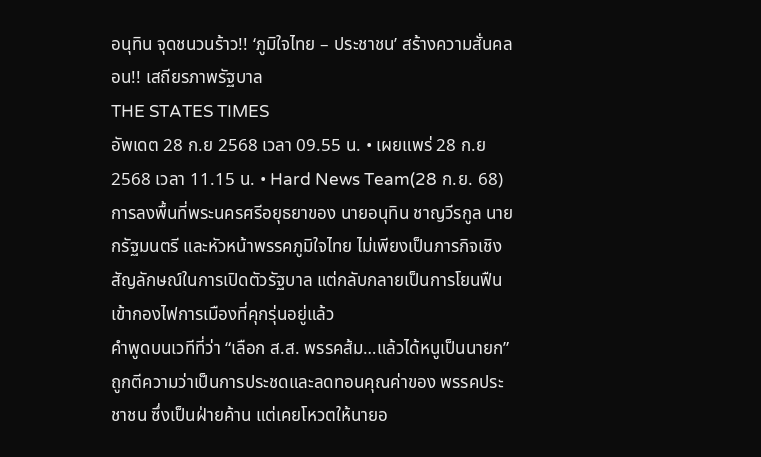อนุทิน จุดชนวนร้าว!! ‘ภูมิใจไทย – ประชาชน’ สร้างความสั่นคลอน!! เสถียรภาพรัฐบาล
THE STATES TIMES
อัพเดต 28 ก.ย 2568 เวลา 09.55 น. • เผยแพร่ 28 ก.ย 2568 เวลา 11.15 น. • Hard News Team(28 ก.ย. 68) การลงพื้นที่พระนครศรีอยุธยาของ นายอนุทิน ชาญวีรกูล นายกรัฐมนตรี และหัวหน้าพรรคภูมิใจไทย ไม่เพียงเป็นภารกิจเชิงสัญลักษณ์ในการเปิดตัวรัฐบาล แต่กลับกลายเป็นการโยนฟืนเข้ากองไฟการเมืองที่คุกรุ่นอยู่แล้ว
คำพูดบนเวทีที่ว่า “เลือก ส.ส. พรรคส้ม…แล้วได้หนูเป็นนายก” ถูกตีความว่าเป็นการประชดและลดทอนคุณค่าของ พรรคประชาชน ซึ่งเป็นฝ่ายค้าน แต่เคยโหวตให้นายอ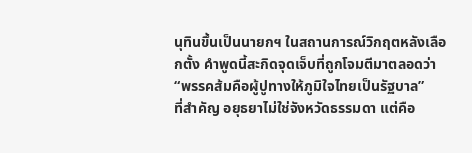นุทินขึ้นเป็นนายกฯ ในสถานการณ์วิกฤตหลังเลือกตั้ง คำพูดนี้สะกิดจุดเจ็บที่ถูกโจมตีมาตลอดว่า “พรรคส้มคือผู้ปูทางให้ภูมิใจไทยเป็นรัฐบาล”
ที่สำคัญ อยุธยาไม่ใช่จังหวัดธรรมดา แต่คือ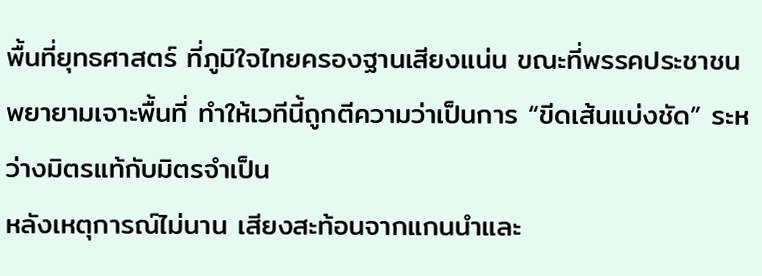พื้นที่ยุทธศาสตร์ ที่ภูมิใจไทยครองฐานเสียงแน่น ขณะที่พรรคประชาชนพยายามเจาะพื้นที่ ทำให้เวทีนี้ถูกตีความว่าเป็นการ “ขีดเส้นแบ่งชัด” ระหว่างมิตรแท้กับมิตรจำเป็น
หลังเหตุการณ์ไม่นาน เสียงสะท้อนจากแกนนำและ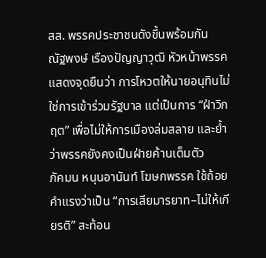สส. พรรคประชาชนดังขึ้นพร้อมกัน
ณัฐพงษ์ เรืองปัญญาวุฒิ หัวหน้าพรรค แสดงจุดยืนว่า การโหวตให้นายอนุทินไม่ใช่การเข้าร่วมรัฐบาล แต่เป็นการ “ฝ่าวิกฤต” เพื่อไม่ให้การเมืองล่มสลาย และย้ำว่าพรรคยังคงเป็นฝ่ายค้านเต็มตัว
ภัคมน หนุนอานันท์ โฆษกพรรค ใช้ถ้อยคำแรงว่าเป็น “การเสียมารยาท–ไม่ให้เกียรติ” สะท้อน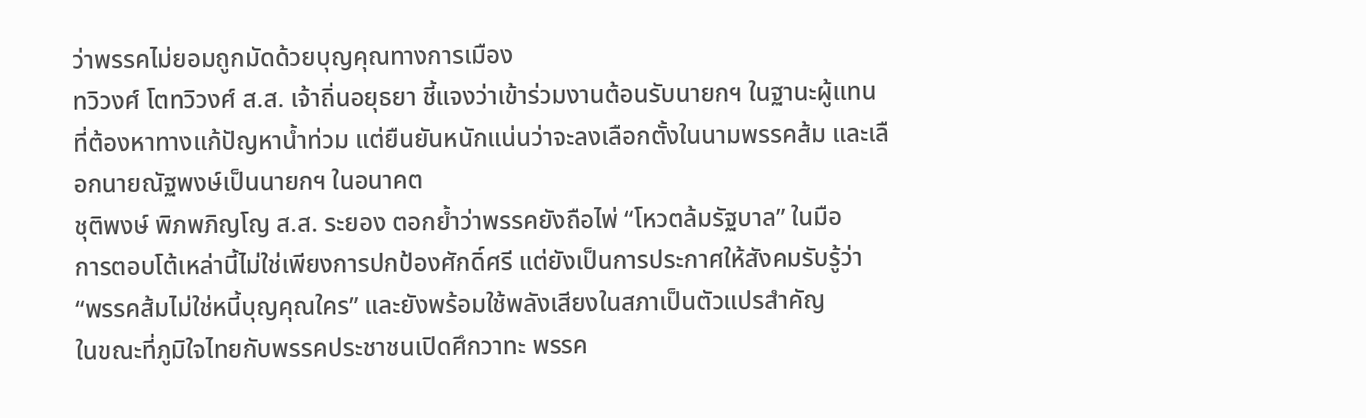ว่าพรรคไม่ยอมถูกมัดด้วยบุญคุณทางการเมือง
ทวิวงศ์ โตทวิวงศ์ ส.ส. เจ้าถิ่นอยุธยา ชี้แจงว่าเข้าร่วมงานต้อนรับนายกฯ ในฐานะผู้แทนที่ต้องหาทางแก้ปัญหาน้ำท่วม แต่ยืนยันหนักแน่นว่าจะลงเลือกตั้งในนามพรรคส้ม และเลือกนายณัฐพงษ์เป็นนายกฯ ในอนาคต
ชุติพงษ์ พิภพภิญโญ ส.ส. ระยอง ตอกย้ำว่าพรรคยังถือไพ่ “โหวตล้มรัฐบาล” ในมือ
การตอบโต้เหล่านี้ไม่ใช่เพียงการปกป้องศักดิ์ศรี แต่ยังเป็นการประกาศให้สังคมรับรู้ว่า “พรรคส้มไม่ใช่หนี้บุญคุณใคร” และยังพร้อมใช้พลังเสียงในสภาเป็นตัวแปรสำคัญ
ในขณะที่ภูมิใจไทยกับพรรคประชาชนเปิดศึกวาทะ พรรค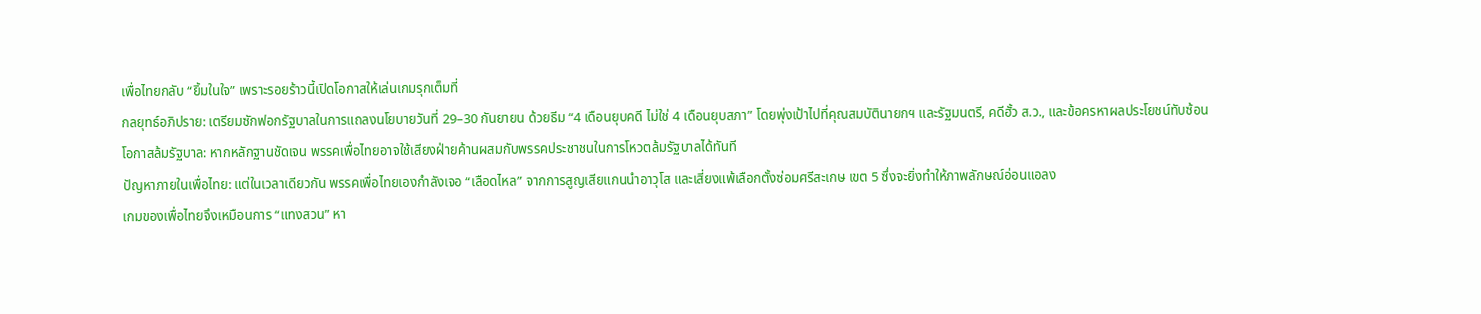เพื่อไทยกลับ “ยิ้มในใจ” เพราะรอยร้าวนี้เปิดโอกาสให้เล่นเกมรุกเต็มที่
กลยุทธ์อภิปราย: เตรียมซักฟอกรัฐบาลในการแถลงนโยบายวันที่ 29–30 กันยายน ด้วยธีม “4 เดือนยุบคดี ไม่ใช่ 4 เดือนยุบสภา” โดยพุ่งเป้าไปที่คุณสมบัตินายกฯ และรัฐมนตรี, คดีฮั้ว ส.ว., และข้อครหาผลประโยชน์ทับซ้อน
โอกาสล้มรัฐบาล: หากหลักฐานชัดเจน พรรคเพื่อไทยอาจใช้เสียงฝ่ายค้านผสมกับพรรคประชาชนในการโหวตล้มรัฐบาลได้ทันที
ปัญหาภายในเพื่อไทย: แต่ในเวลาเดียวกัน พรรคเพื่อไทยเองกำลังเจอ “เลือดไหล” จากการสูญเสียแกนนำอาวุโส และเสี่ยงแพ้เลือกตั้งซ่อมศรีสะเกษ เขต 5 ซึ่งจะยิ่งทำให้ภาพลักษณ์อ่อนแอลง
เกมของเพื่อไทยจึงเหมือนการ “แทงสวน” หา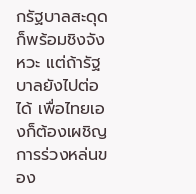กรัฐบาลสะดุดก็พร้อมชิงจังหวะ แต่ถ้ารัฐบาลยังไปต่อได้ เพื่อไทยเองก็ต้องเผชิญการร่วงหล่นของ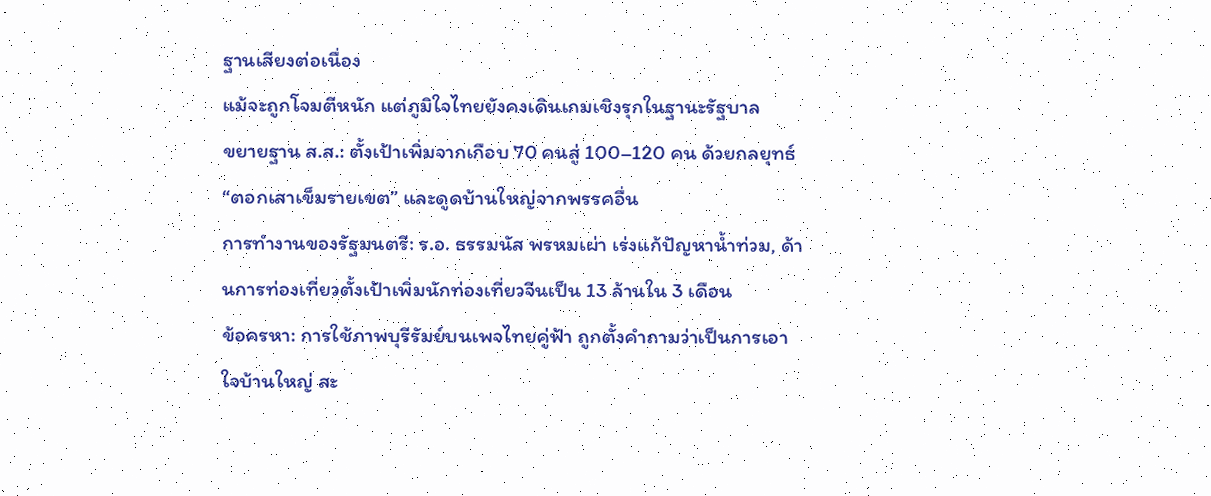ฐานเสียงต่อเนื่อง
แม้จะถูกโจมตีหนัก แต่ภูมิใจไทยยังคงเดินเกมเชิงรุกในฐานะรัฐบาล
ขยายฐาน ส.ส.: ตั้งเป้าเพิ่มจากเกือบ 70 คนสู่ 100–120 คน ด้วยกลยุทธ์ “ตอกเสาเข็มรายเขต” และดูดบ้านใหญ่จากพรรคอื่น
การทำงานของรัฐมนตรี: ร.อ. ธรรมนัส พรหมเผ่า เร่งแก้ปัญหาน้ำท่วม, ด้านการท่องเที่ยวตั้งเป้าเพิ่มนักท่องเที่ยวจีนเป็น 13 ล้านใน 3 เดือน
ข้อครหา: การใช้ภาพบุรีรัมย์บนเพจไทยคู่ฟ้า ถูกตั้งคำถามว่าเป็นการเอาใจบ้านใหญ่ สะ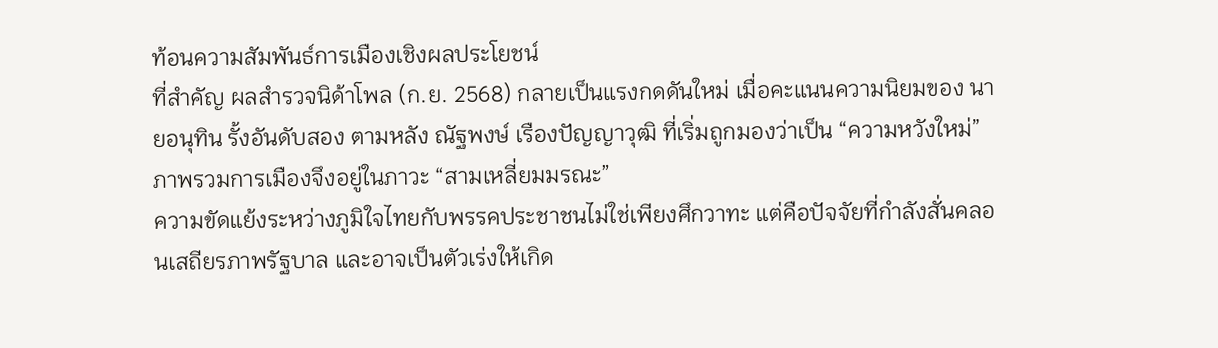ท้อนความสัมพันธ์การเมืองเชิงผลประโยชน์
ที่สำคัญ ผลสำรวจนิด้าโพล (ก.ย. 2568) กลายเป็นแรงกดดันใหม่ เมื่อคะแนนความนิยมของ นายอนุทิน รั้งอันดับสอง ตามหลัง ณัฐพงษ์ เรืองปัญญาวุฒิ ที่เริ่มถูกมองว่าเป็น “ความหวังใหม่”
ภาพรวมการเมืองจึงอยู่ในภาวะ “สามเหลี่ยมมรณะ”
ความขัดแย้งระหว่างภูมิใจไทยกับพรรคประชาชนไม่ใช่เพียงศึกวาทะ แต่คือปัจจัยที่กำลังสั่นคลอนเสถียรภาพรัฐบาล และอาจเป็นตัวเร่งให้เกิด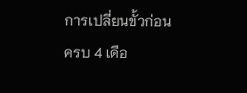การเปลี่ยนขั้วก่อนครบ 4 เดือ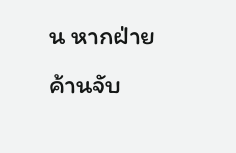น หากฝ่ายค้านจับ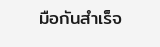มือกันสำเร็จ